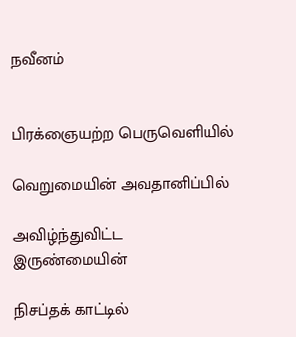நவீனம்


பிரக்ஞையற்ற பெருவெளியில்

வெறுமையின் அவதானிப்பில்

அவிழ்ந்துவிட்ட இருண்மையின்

நிசப்தக் காட்டில்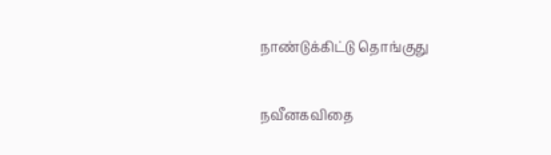நாண்டுக்கிட்டு தொங்குது

நவீனகவிதை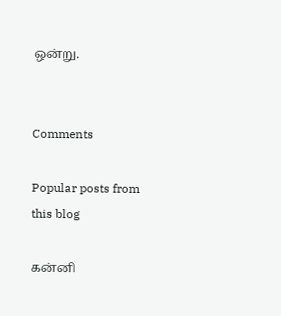ஒன்று.


Comments

Popular posts from this blog

கன்னி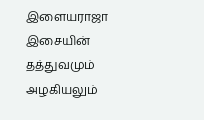இளையராஜா இசையின் தத்துவமும் அழகியலும்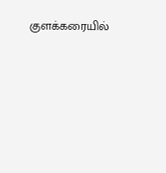குளக்கரையில்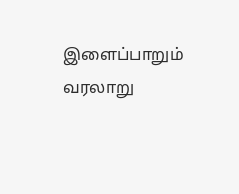இளைப்பாறும் வரலாறு